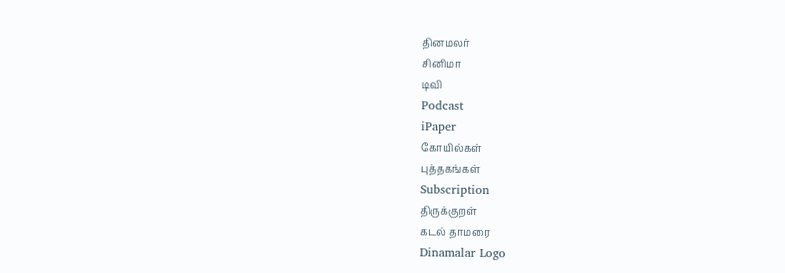தினமலர்
சினிமா
டிவி
Podcast
iPaper
கோயில்கள்
புத்தகங்கள்
Subscription
திருக்குறள்
கடல் தாமரை
Dinamalar Logo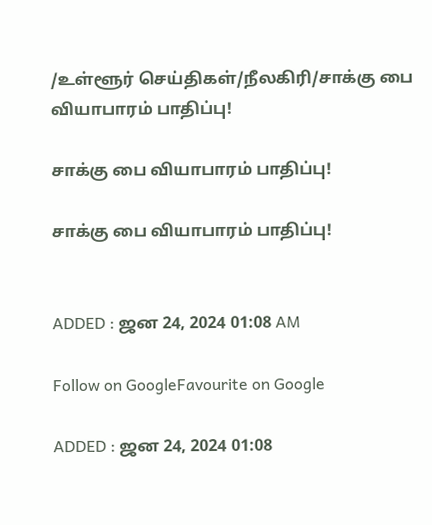/உள்ளூர் செய்திகள்/நீலகிரி/சாக்கு பை வியாபாரம் பாதிப்பு!

சாக்கு பை வியாபாரம் பாதிப்பு!

சாக்கு பை வியாபாரம் பாதிப்பு!


ADDED : ஜன 24, 2024 01:08 AM

Follow on GoogleFavourite on Google

ADDED : ஜன 24, 2024 01:08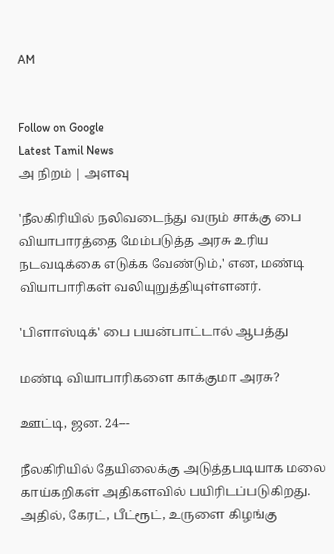AM


Follow on Google
Latest Tamil News
அ நிறம் | அளவு

'நீலகிரியில் நலிவடைந்து வரும் சாக்கு பை வியாபாரத்தை மேம்படுத்த அரசு உரிய நடவடிக்கை எடுக்க வேண்டும்,' என, மண்டி வியாபாரிகள் வலியுறுத்தியுள்ளனர்.

'பிளாஸ்டிக்' பை பயன்பாட்டால் ஆபத்து

மண்டி வியாபாரிகளை காக்குமா அரசு?

ஊட்டி, ஜன. 24---

நீலகிரியில் தேயிலைக்கு அடுத்தபடியாக மலை காய்கறிகள் அதிகளவில் பயிரிடப்படுகிறது. அதில், கேரட், பீட்ரூட், உருளை கிழங்கு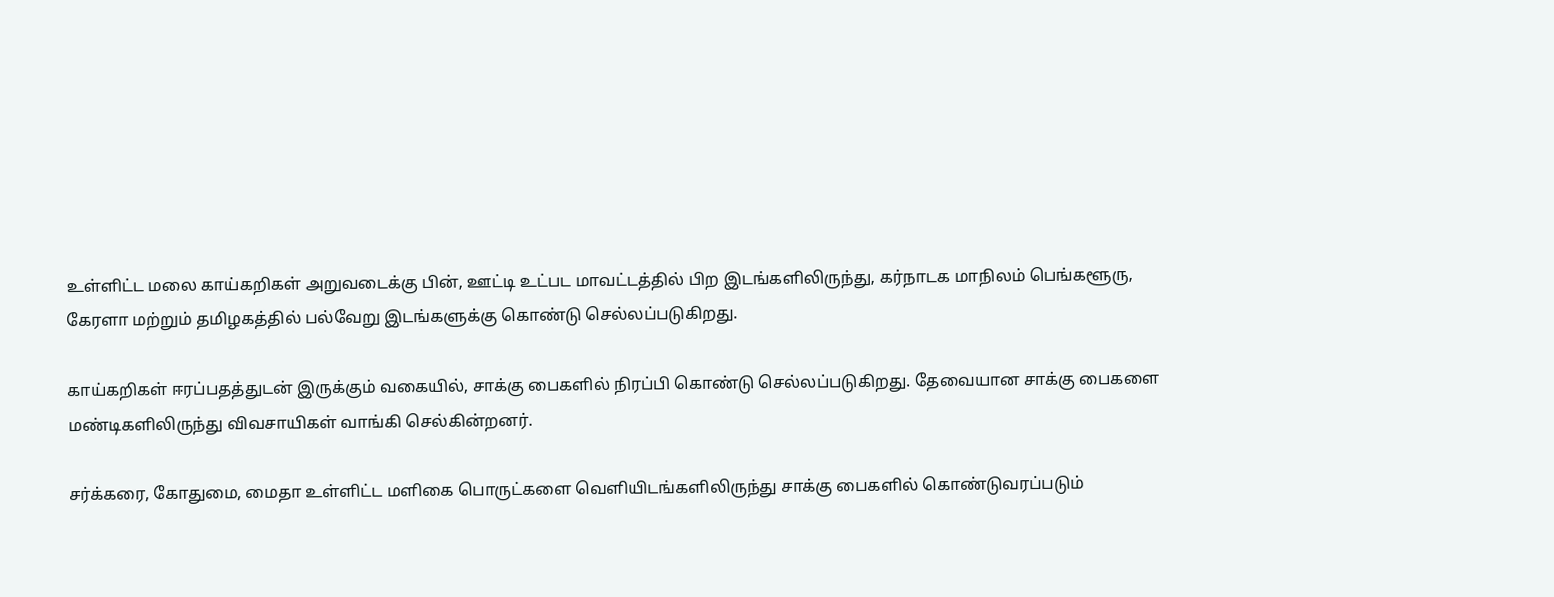உள்ளிட்ட மலை காய்கறிகள் அறுவடைக்கு பின், ஊட்டி உட்பட மாவட்டத்தில் பிற இடங்களிலிருந்து, கர்நாடக மாநிலம் பெங்களூரு, கேரளா மற்றும் தமிழகத்தில் பல்வேறு இடங்களுக்கு கொண்டு செல்லப்படுகிறது.

காய்கறிகள் ஈரப்பதத்துடன் இருக்கும் வகையில், சாக்கு பைகளில் நிரப்பி கொண்டு செல்லப்படுகிறது. தேவையான சாக்கு பைகளை மண்டிகளிலிருந்து விவசாயிகள் வாங்கி செல்கின்றனர்.

சர்க்கரை, கோதுமை, மைதா உள்ளிட்ட மளிகை பொருட்களை வெளியிடங்களிலிருந்து சாக்கு பைகளில் கொண்டுவரப்படும்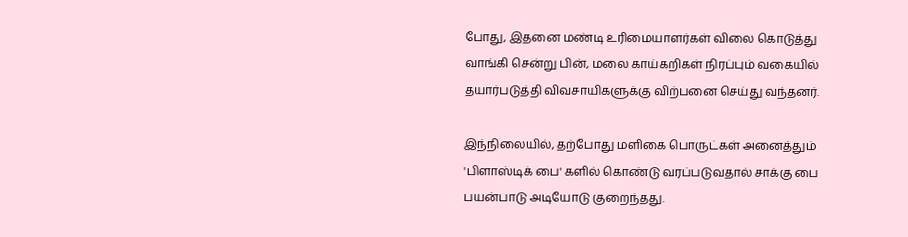போது, இதனை மண்டி உரிமையாளர்கள் விலை கொடுத்து வாங்கி சென்று பின், மலை காய்கறிகள் நிரப்பும் வகையில் தயார்படுத்தி விவசாயிகளுக்கு விற்பனை செய்து வந்தனர்.

இந்நிலையில், தற்போது மளிகை பொருட்கள் அனைத்தும் 'பிளாஸ்டிக் பை' களில் கொண்டு வரப்படுவதால் சாக்கு பை பயன்பாடு அடியோடு குறைந்தது.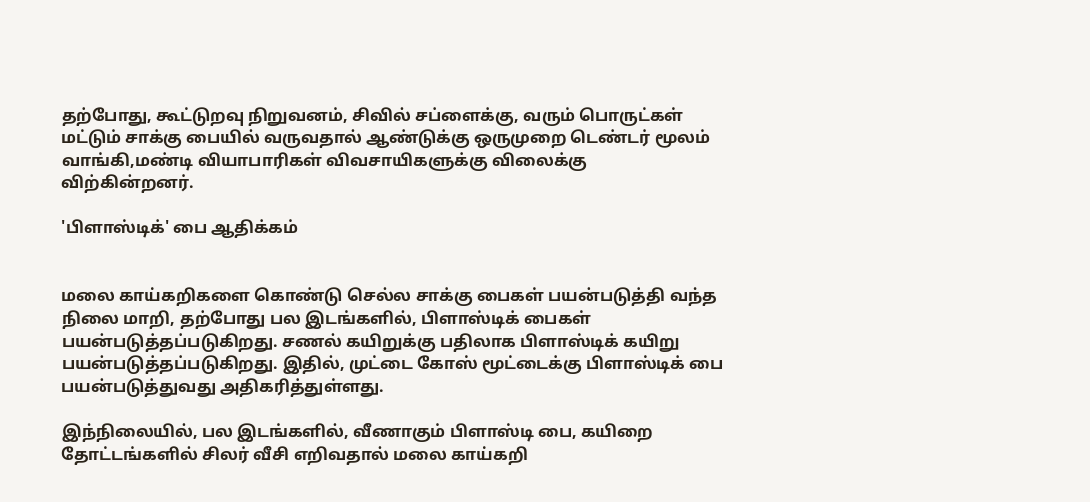தற்போது, கூட்டுறவு நிறுவனம், சிவில் சப்ளைக்கு, வரும் பொருட்கள் மட்டும் சாக்கு பையில் வருவதால் ஆண்டுக்கு ஒருமுறை டெண்டர் மூலம் வாங்கி,மண்டி வியாபாரிகள் விவசாயிகளுக்கு விலைக்கு விற்கின்றனர்.

'பிளாஸ்டிக்' பை ஆதிக்கம்


மலை காய்கறிகளை கொண்டு செல்ல சாக்கு பைகள் பயன்படுத்தி வந்த நிலை மாறி, தற்போது பல இடங்களில், பிளாஸ்டிக் பைகள் பயன்படுத்தப்படுகிறது. சணல் கயிறுக்கு பதிலாக பிளாஸ்டிக் கயிறு பயன்படுத்தப்படுகிறது. இதில், முட்டை கோஸ் மூட்டைக்கு பிளாஸ்டிக் பை பயன்படுத்துவது அதிகரித்துள்ளது.

இந்நிலையில், பல இடங்களில், வீணாகும் பிளாஸ்டி பை, கயிறை தோட்டங்களில் சிலர் வீசி எறிவதால் மலை காய்கறி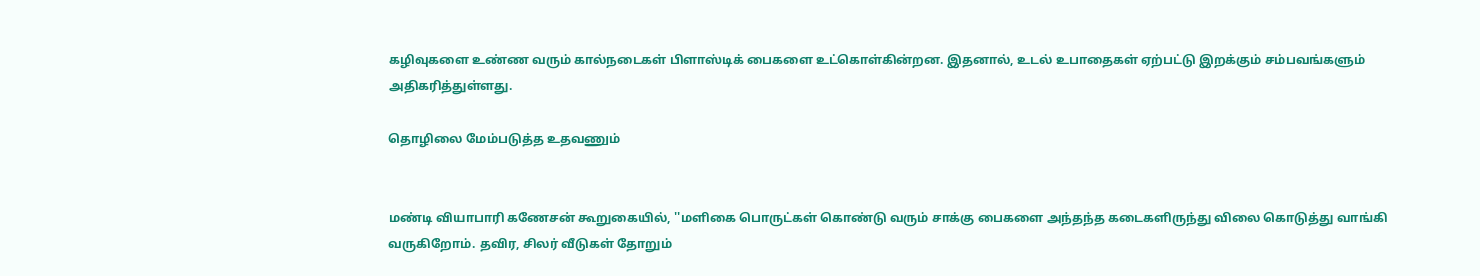கழிவுகளை உண்ண வரும் கால்நடைகள் பிளாஸ்டிக் பைகளை உட்கொள்கின்றன. இதனால், உடல் உபாதைகள் ஏற்பட்டு இறக்கும் சம்பவங்களும் அதிகரித்துள்ளது.

தொழிலை மேம்படுத்த உதவணும்


மண்டி வியாபாரி கணேசன் கூறுகையில், ''மளிகை பொருட்கள் கொண்டு வரும் சாக்கு பைகளை அந்தந்த கடைகளிருந்து விலை கொடுத்து வாங்கி வருகிறோம். தவிர, சிலர் வீடுகள் தோறும்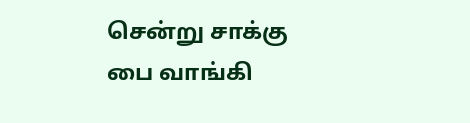சென்று சாக்கு பை வாங்கி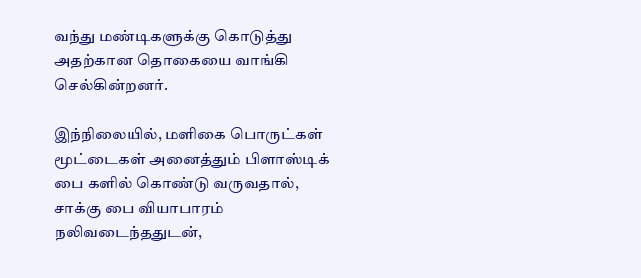வந்து மண்டிகளுக்கு கொடுத்து அதற்கான தொகையை வாங்கி செல்கின்றனர்.

இந்நிலையில், மளிகை பொருட்கள் மூட்டைகள் அனைத்தும் பிளாஸ்டிக் பை களில் கொண்டு வருவதால், சாக்கு பை வியாபாரம் நலிவடைந்ததுடன்,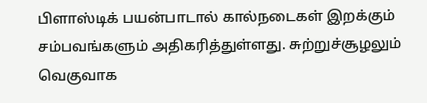பிளாஸ்டிக் பயன்பாடால் கால்நடைகள் இறக்கும் சம்பவங்களும் அதிகரித்துள்ளது. சுற்றுச்சூழலும் வெகுவாக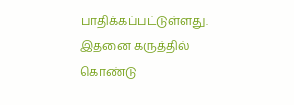பாதிக்கப்பட்டுள்ளது. இதனை கருத்தில் கொண்டு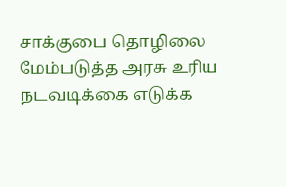சாக்குபை தொழிலை மேம்படுத்த அரசு உரிய நடவடிக்கை எடுக்க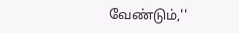வேண்டும்,''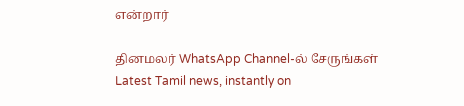என்றார்

தினமலர் WhatsApp Channel-ல் சேருங்கள்
Latest Tamil news, instantly on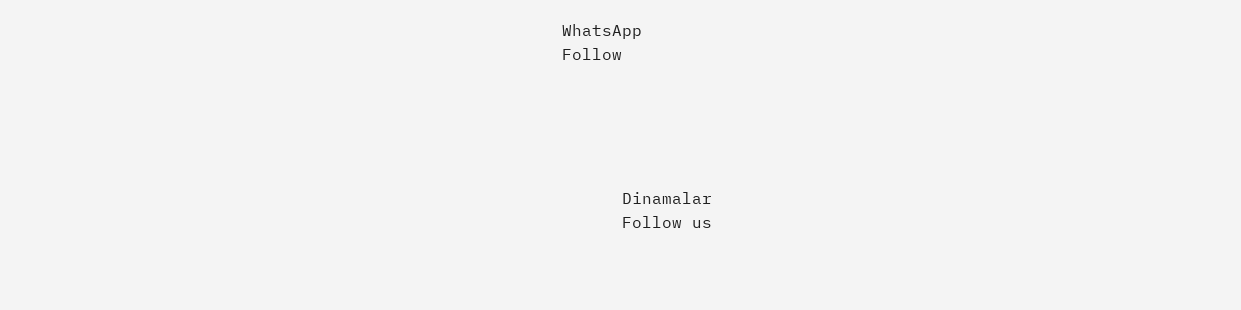WhatsApp
Follow





      Dinamalar
      Follow us